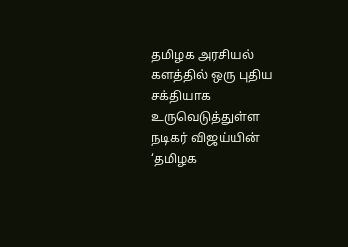தமிழக அரசியல் களத்தில் ஒரு புதிய சக்தியாக உருவெடுத்துள்ள நடிகர் விஜய்யின் ‘தமிழக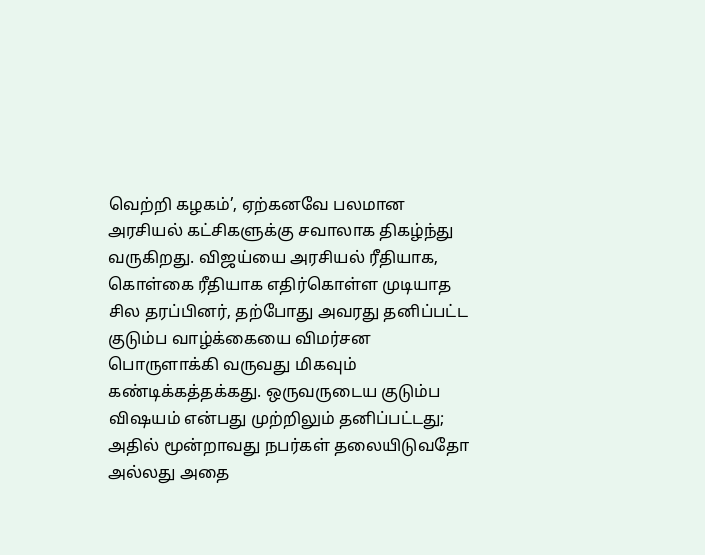வெற்றி கழகம்’, ஏற்கனவே பலமான அரசியல் கட்சிகளுக்கு சவாலாக திகழ்ந்து வருகிறது. விஜய்யை அரசியல் ரீதியாக, கொள்கை ரீதியாக எதிர்கொள்ள முடியாத சில தரப்பினர், தற்போது அவரது தனிப்பட்ட குடும்ப வாழ்க்கையை விமர்சன பொருளாக்கி வருவது மிகவும் கண்டிக்கத்தக்கது. ஒருவருடைய குடும்ப விஷயம் என்பது முற்றிலும் தனிப்பட்டது; அதில் மூன்றாவது நபர்கள் தலையிடுவதோ அல்லது அதை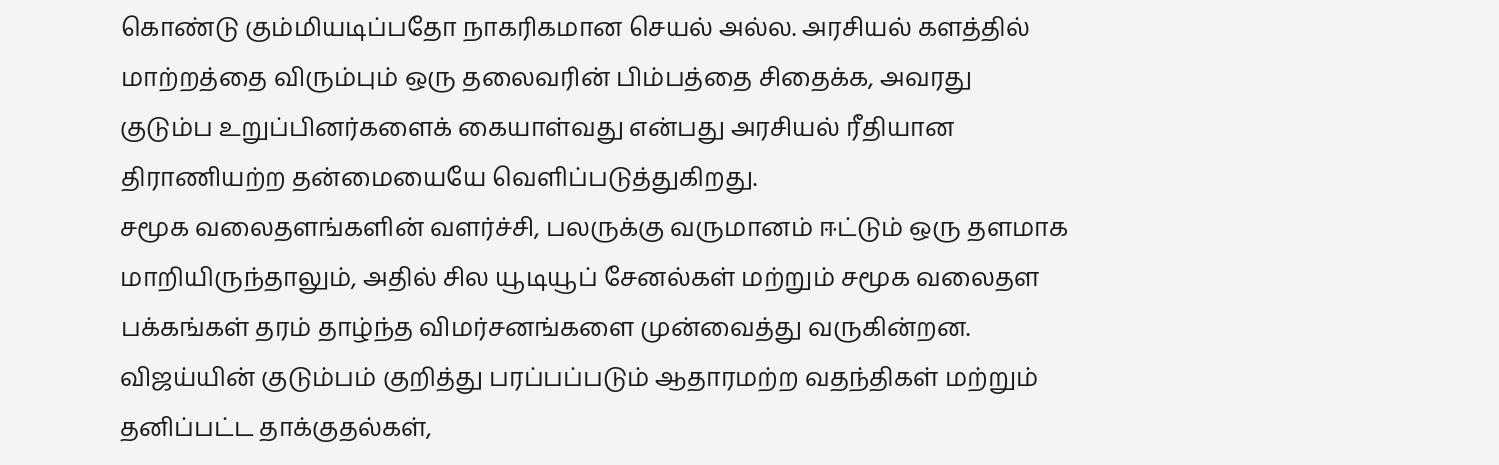கொண்டு கும்மியடிப்பதோ நாகரிகமான செயல் அல்ல. அரசியல் களத்தில் மாற்றத்தை விரும்பும் ஒரு தலைவரின் பிம்பத்தை சிதைக்க, அவரது குடும்ப உறுப்பினர்களைக் கையாள்வது என்பது அரசியல் ரீதியான திராணியற்ற தன்மையையே வெளிப்படுத்துகிறது.
சமூக வலைதளங்களின் வளர்ச்சி, பலருக்கு வருமானம் ஈட்டும் ஒரு தளமாக மாறியிருந்தாலும், அதில் சில யூடியூப் சேனல்கள் மற்றும் சமூக வலைதள பக்கங்கள் தரம் தாழ்ந்த விமர்சனங்களை முன்வைத்து வருகின்றன. விஜய்யின் குடும்பம் குறித்து பரப்பப்படும் ஆதாரமற்ற வதந்திகள் மற்றும் தனிப்பட்ட தாக்குதல்கள்,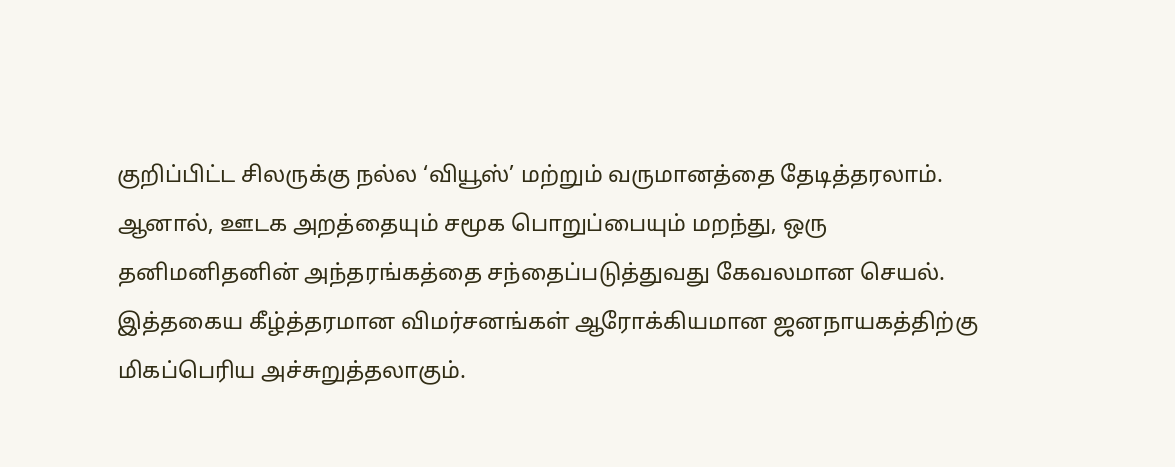குறிப்பிட்ட சிலருக்கு நல்ல ‘வியூஸ்’ மற்றும் வருமானத்தை தேடித்தரலாம். ஆனால், ஊடக அறத்தையும் சமூக பொறுப்பையும் மறந்து, ஒரு தனிமனிதனின் அந்தரங்கத்தை சந்தைப்படுத்துவது கேவலமான செயல். இத்தகைய கீழ்த்தரமான விமர்சனங்கள் ஆரோக்கியமான ஜனநாயகத்திற்கு மிகப்பெரிய அச்சுறுத்தலாகும்.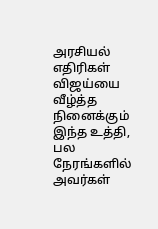அரசியல் எதிரிகள் விஜய்யை வீழ்த்த நினைக்கும் இந்த உத்தி, பல நேரங்களில் அவர்கள்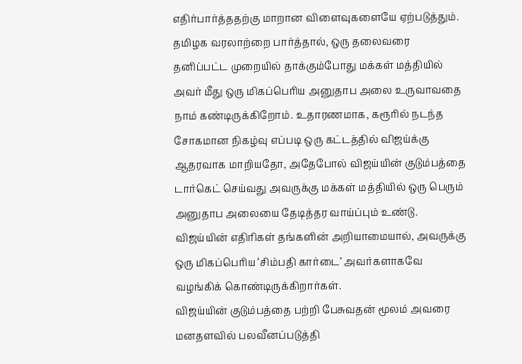எதிர்பார்த்ததற்கு மாறான விளைவுகளையே ஏற்படுத்தும். தமிழக வரலாற்றை பார்த்தால், ஒரு தலைவரை தனிப்பட்ட முறையில் தாக்கும்போது மக்கள் மத்தியில் அவர் மீது ஒரு மிகப்பெரிய அனுதாப அலை உருவாவதை நாம் கண்டிருக்கிறோம். உதாரணமாக, கரூரில் நடந்த சோகமான நிகழ்வு எப்படி ஒரு கட்டத்தில் விஜய்க்கு ஆதரவாக மாறியதோ, அதேபோல் விஜய்யின் குடும்பத்தை டார்கெட் செய்வது அவருக்கு மக்கள் மத்தியில் ஒரு பெரும் அனுதாப அலையை தேடித்தர வாய்ப்பும் உண்டு. விஜய்யின் எதிரிகள் தங்களின் அறியாமையால், அவருக்கு ஒரு மிகப்பெரிய ‘சிம்பதி கார்டை’ அவர்களாகவே வழங்கிக் கொண்டிருக்கிறார்கள்.
விஜய்யின் குடும்பத்தை பற்றி பேசுவதன் மூலம் அவரை மனதளவில் பலவீனப்படுத்தி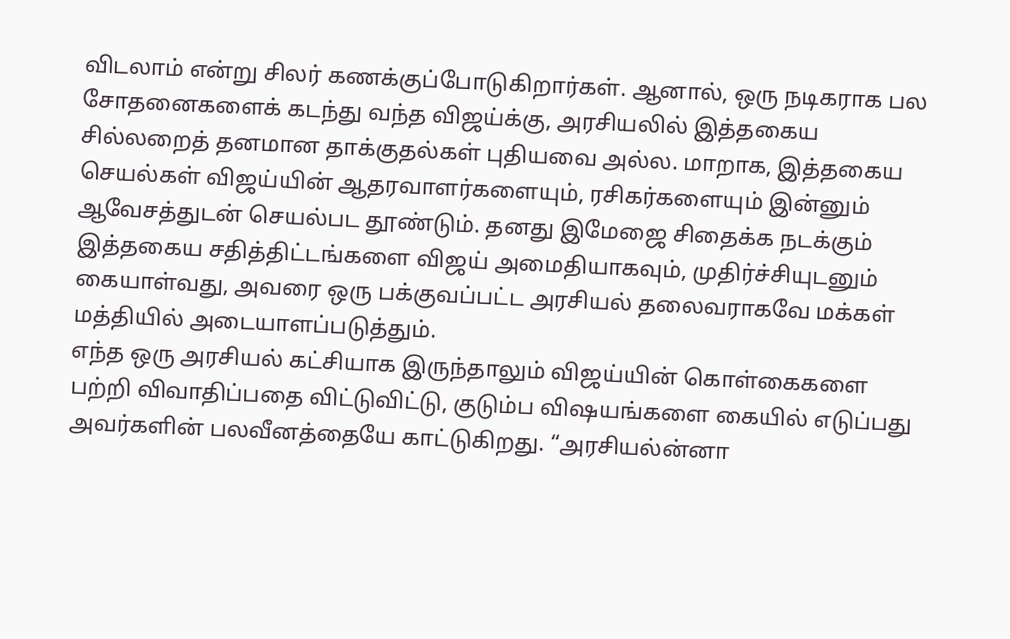விடலாம் என்று சிலர் கணக்குப்போடுகிறார்கள். ஆனால், ஒரு நடிகராக பல சோதனைகளைக் கடந்து வந்த விஜய்க்கு, அரசியலில் இத்தகைய சில்லறைத் தனமான தாக்குதல்கள் புதியவை அல்ல. மாறாக, இத்தகைய செயல்கள் விஜய்யின் ஆதரவாளர்களையும், ரசிகர்களையும் இன்னும் ஆவேசத்துடன் செயல்பட தூண்டும். தனது இமேஜை சிதைக்க நடக்கும் இத்தகைய சதித்திட்டங்களை விஜய் அமைதியாகவும், முதிர்ச்சியுடனும் கையாள்வது, அவரை ஒரு பக்குவப்பட்ட அரசியல் தலைவராகவே மக்கள் மத்தியில் அடையாளப்படுத்தும்.
எந்த ஒரு அரசியல் கட்சியாக இருந்தாலும் விஜய்யின் கொள்கைகளை பற்றி விவாதிப்பதை விட்டுவிட்டு, குடும்ப விஷயங்களை கையில் எடுப்பது அவர்களின் பலவீனத்தையே காட்டுகிறது. “அரசியல்ன்னா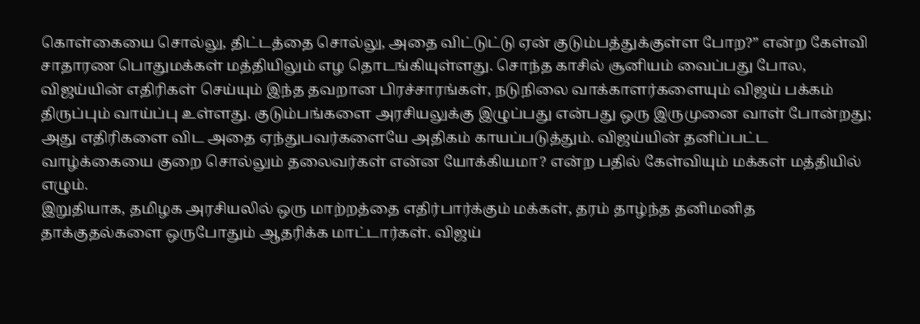கொள்கையை சொல்லு, திட்டத்தை சொல்லு, அதை விட்டுட்டு ஏன் குடும்பத்துக்குள்ள போற?” என்ற கேள்வி சாதாரண பொதுமக்கள் மத்தியிலும் எழ தொடங்கியுள்ளது. சொந்த காசில் சூனியம் வைப்பது போல, விஜய்யின் எதிரிகள் செய்யும் இந்த தவறான பிரச்சாரங்கள், நடுநிலை வாக்காளர்களையும் விஜய் பக்கம் திருப்பும் வாய்ப்பு உள்ளது. குடும்பங்களை அரசியலுக்கு இழுப்பது என்பது ஒரு இருமுனை வாள் போன்றது; அது எதிரிகளை விட அதை ஏந்துபவர்களையே அதிகம் காயப்படுத்தும். விஜய்யின் தனிப்பட்ட வாழ்க்கையை குறை சொல்லும் தலைவர்கள் என்ன யோக்கியமா? என்ற பதில் கேள்வியும் மக்கள் மத்தியில் எழும்.
இறுதியாக, தமிழக அரசியலில் ஒரு மாற்றத்தை எதிர்பார்க்கும் மக்கள், தரம் தாழ்ந்த தனிமனித தாக்குதல்களை ஒருபோதும் ஆதரிக்க மாட்டார்கள். விஜய்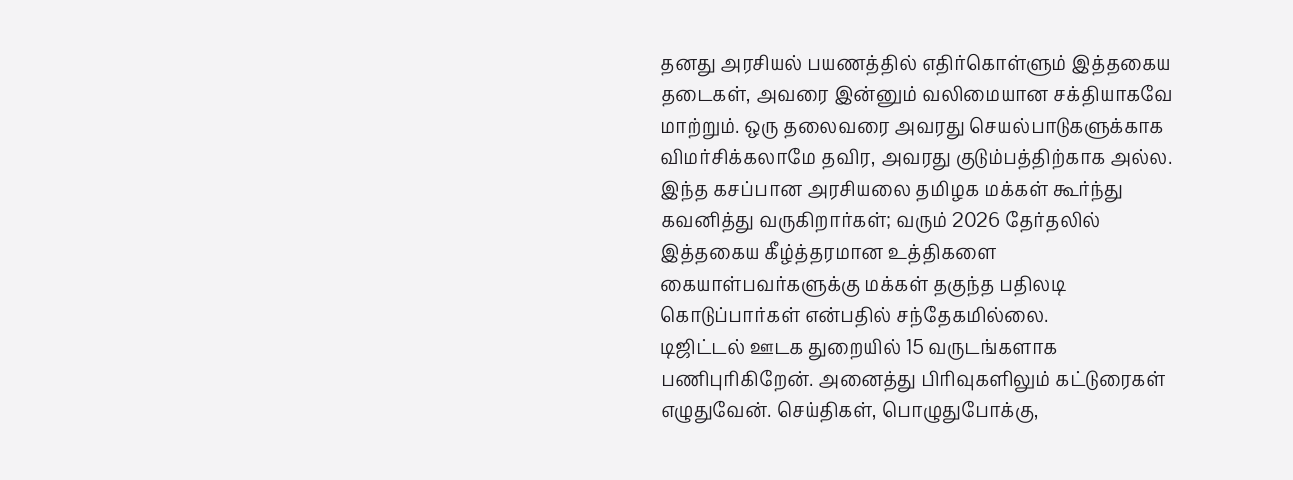தனது அரசியல் பயணத்தில் எதிர்கொள்ளும் இத்தகைய தடைகள், அவரை இன்னும் வலிமையான சக்தியாகவே மாற்றும். ஒரு தலைவரை அவரது செயல்பாடுகளுக்காக விமர்சிக்கலாமே தவிர, அவரது குடும்பத்திற்காக அல்ல. இந்த கசப்பான அரசியலை தமிழக மக்கள் கூர்ந்து கவனித்து வருகிறார்கள்; வரும் 2026 தேர்தலில் இத்தகைய கீழ்த்தரமான உத்திகளை கையாள்பவர்களுக்கு மக்கள் தகுந்த பதிலடி கொடுப்பார்கள் என்பதில் சந்தேகமில்லை.
டிஜிட்டல் ஊடக துறையில் 15 வருடங்களாக பணிபுரிகிறேன். அனைத்து பிரிவுகளிலும் கட்டுரைகள் எழுதுவேன். செய்திகள், பொழுதுபோக்கு,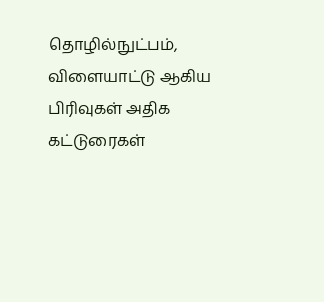தொழில்நுட்பம், விளையாட்டு ஆகிய பிரிவுகள் அதிக கட்டுரைகள்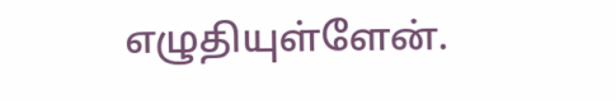எழுதியுள்ளேன்.